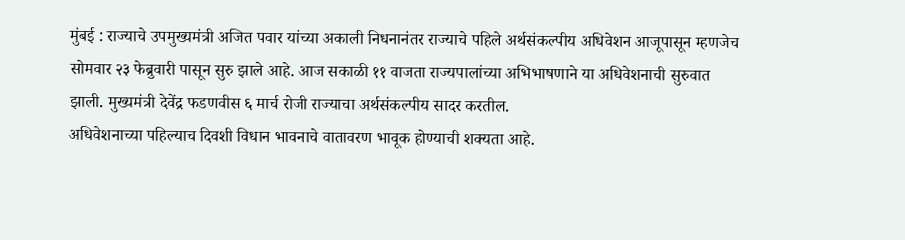मुंबई : राज्याचे उपमुख्यमंत्री अजित पवार यांच्या अकाली निधनानंतर राज्याचे पहिले अर्थसंकल्पीय अधिवेशन आजूपासून म्हणजेच सोमवार २३ फेब्रुवारी पासून सुरु झाले आहे. आज सकाळी ११ वाजता राज्यपालांच्या अभिभाषणाने या अधिवेशनाची सुरुवात झाली. मुख्यमंत्री देवेंद्र फडणवीस ६ मार्च रोजी राज्याचा अर्थसंकल्पीय सादर करतील.
अधिवेशनाच्या पहिल्याच दिवशी विधान भावनाचे वातावरण भावूक होण्याची शक्यता आहे.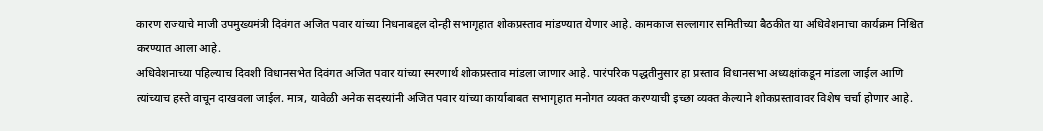कारण राज्याचे माजी उपमुख्यमंत्री दिवंगत अजित पवार यांच्या निधनाबद्दल दोन्ही सभागृहात शोकप्रस्ताव मांडण्यात येणार आहे. कामकाज सल्लागार समितीच्या बैठकीत या अधिवेशनाचा कार्यक्रम निश्चित करण्यात आला आहे.
अधिवेशनाच्या पहिल्याच दिवशी विधानसभेत दिवंगत अजित पवार यांच्या स्मरणार्थ शोकप्रस्ताव मांडला जाणार आहे. पारंपरिक पद्धतीनुसार हा प्रस्ताव विधानसभा अध्यक्षांकडून मांडला जाईल आणि त्यांच्याच हस्ते वाचून दाखवला जाईल. मात्र, यावेळी अनेक सदस्यांनी अजित पवार यांच्या कार्याबाबत सभागृहात मनोगत व्यक्त करण्याची इच्छा व्यक्त केल्याने शोकप्रस्तावावर विशेष चर्चा होणार आहे.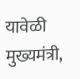यावेळी मुख्यमंत्री,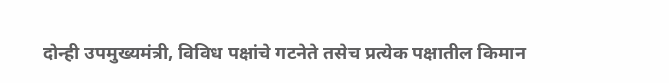दोन्ही उपमुख्यमंत्री, विविध पक्षांचे गटनेते तसेच प्रत्येक पक्षातील किमान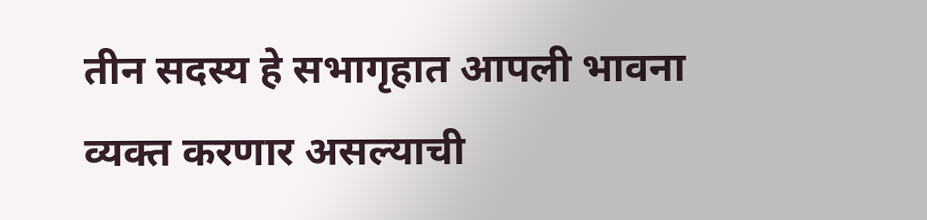तीन सदस्य हे सभागृहात आपली भावना व्यक्त करणार असल्याची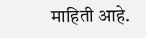माहिती आहे.